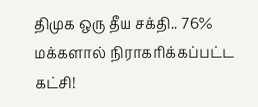திமுக ஒரு தீய சக்தி.. 76% மக்களால் நிராகரிக்கப்பட்ட கட்சி!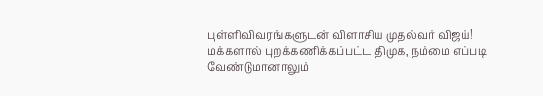புள்ளிவிவரங்களுடன் விளாசிய முதல்வர் விஜய்!
மக்களால் புறக்கணிக்கப்பட்ட திமுக, நம்மை எப்படி வேண்டுமானாலும்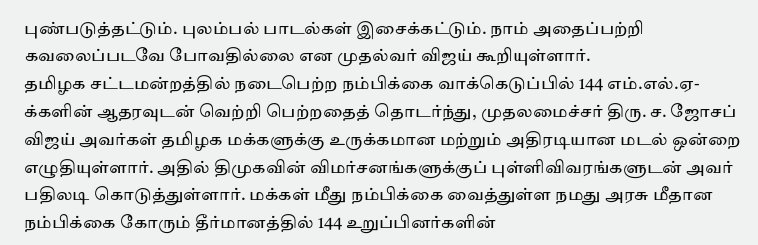புண்படுத்தட்டும். புலம்பல் பாடல்கள் இசைக்கட்டும். நாம் அதைப்பற்றி கவலைப்படவே போவதில்லை என முதல்வர் விஜய் கூறியுள்ளார்.
தமிழக சட்டமன்றத்தில் நடைபெற்ற நம்பிக்கை வாக்கெடுப்பில் 144 எம்.எல்.ஏ-க்களின் ஆதரவுடன் வெற்றி பெற்றதைத் தொடர்ந்து, முதலமைச்சர் திரு. ச. ஜோசப் விஜய் அவர்கள் தமிழக மக்களுக்கு உருக்கமான மற்றும் அதிரடியான மடல் ஒன்றை எழுதியுள்ளார். அதில் திமுகவின் விமர்சனங்களுக்குப் புள்ளிவிவரங்களுடன் அவர் பதிலடி கொடுத்துள்ளார். மக்கள் மீது நம்பிக்கை வைத்துள்ள நமது அரசு மீதான நம்பிக்கை கோரும் தீர்மானத்தில் 144 உறுப்பினர்களின்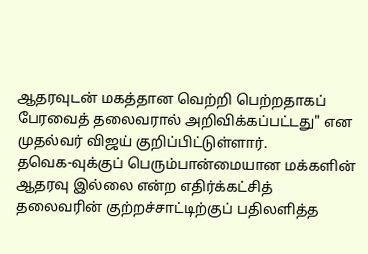ஆதரவுடன் மகத்தான வெற்றி பெற்றதாகப் பேரவைத் தலைவரால் அறிவிக்கப்பட்டது" என முதல்வர் விஜய் குறிப்பிட்டுள்ளார்.
தவெக-வுக்குப் பெரும்பான்மையான மக்களின் ஆதரவு இல்லை என்ற எதிர்க்கட்சித் தலைவரின் குற்றச்சாட்டிற்குப் பதிலளித்த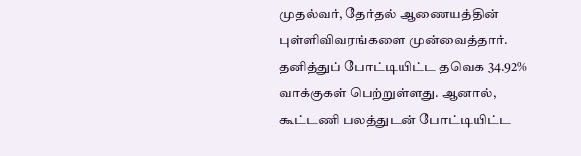முதல்வர், தேர்தல் ஆணையத்தின் புள்ளிவிவரங்களை முன்வைத்தார். தனித்துப் போட்டியிட்ட தவெக 34.92% வாக்குகள் பெற்றுள்ளது. ஆனால், கூட்டணி பலத்துடன் போட்டியிட்ட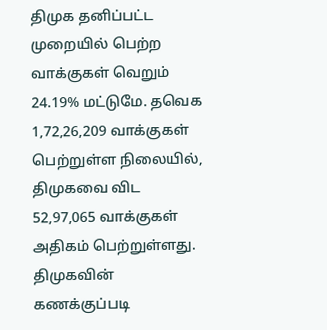திமுக தனிப்பட்ட முறையில் பெற்ற வாக்குகள் வெறும் 24.19% மட்டுமே. தவெக 1,72,26,209 வாக்குகள் பெற்றுள்ள நிலையில், திமுகவை விட 52,97,065 வாக்குகள் அதிகம் பெற்றுள்ளது. திமுகவின் கணக்குப்படி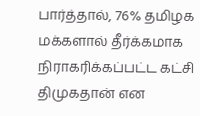பார்த்தால், 76% தமிழக மக்களால் தீர்க்கமாக நிராகரிக்கப்பட்ட கட்சி திமுகதான் என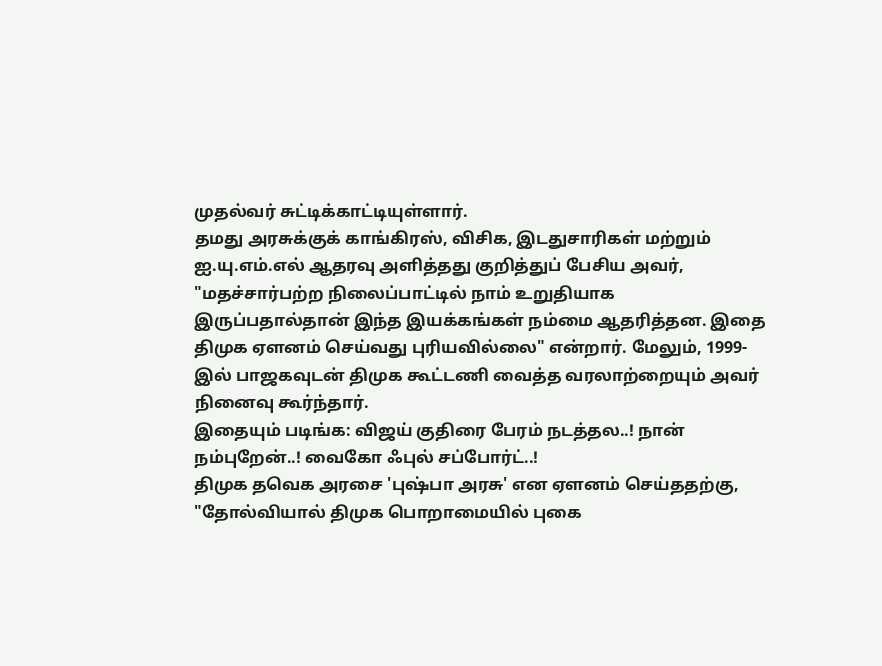முதல்வர் சுட்டிக்காட்டியுள்ளார்.
தமது அரசுக்குக் காங்கிரஸ், விசிக, இடதுசாரிகள் மற்றும் ஐ.யு.எம்.எல் ஆதரவு அளித்தது குறித்துப் பேசிய அவர், "மதச்சார்பற்ற நிலைப்பாட்டில் நாம் உறுதியாக இருப்பதால்தான் இந்த இயக்கங்கள் நம்மை ஆதரித்தன. இதை திமுக ஏளனம் செய்வது புரியவில்லை" என்றார். மேலும், 1999-இல் பாஜகவுடன் திமுக கூட்டணி வைத்த வரலாற்றையும் அவர் நினைவு கூர்ந்தார்.
இதையும் படிங்க: விஜய் குதிரை பேரம் நடத்தல..! நான் நம்புறேன்..! வைகோ ஃபுல் சப்போர்ட்..!
திமுக தவெக அரசை 'புஷ்பா அரசு' என ஏளனம் செய்ததற்கு, "தோல்வியால் திமுக பொறாமையில் புகை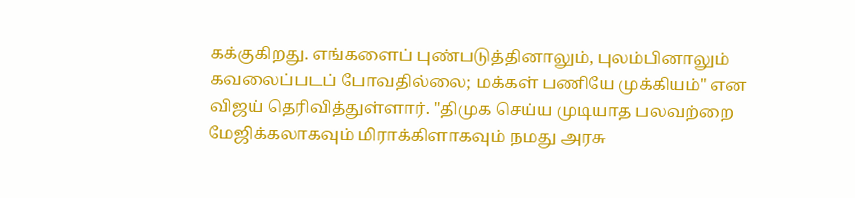கக்குகிறது. எங்களைப் புண்படுத்தினாலும், புலம்பினாலும் கவலைப்படப் போவதில்லை; மக்கள் பணியே முக்கியம்" என விஜய் தெரிவித்துள்ளார். "திமுக செய்ய முடியாத பலவற்றை மேஜிக்கலாகவும் மிராக்கிளாகவும் நமது அரசு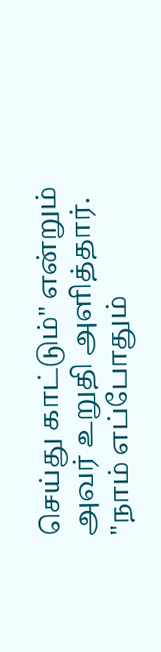செய்து காட்டும்" என்றும் அவர் உறுதி அளித்தார்.
"நாம் எப்போதும்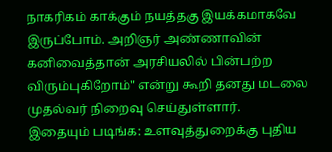நாகரிகம் காக்கும் நயத்தகு இயக்கமாகவே இருப்போம். அறிஞர் அண்ணாவின் கனிவைத்தான் அரசியலில் பின்பற்ற விரும்புகிறோம்" என்று கூறி தனது மடலை முதல்வர் நிறைவு செய்துள்ளார்.
இதையும் படிங்க: உளவுத்துறைக்கு புதிய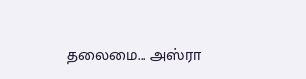தலைமை... அஸ்ரா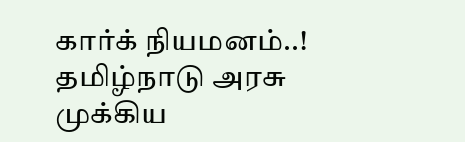கார்க் நியமனம்..! தமிழ்நாடு அரசு முக்கிய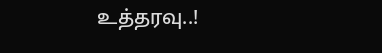உத்தரவு..!